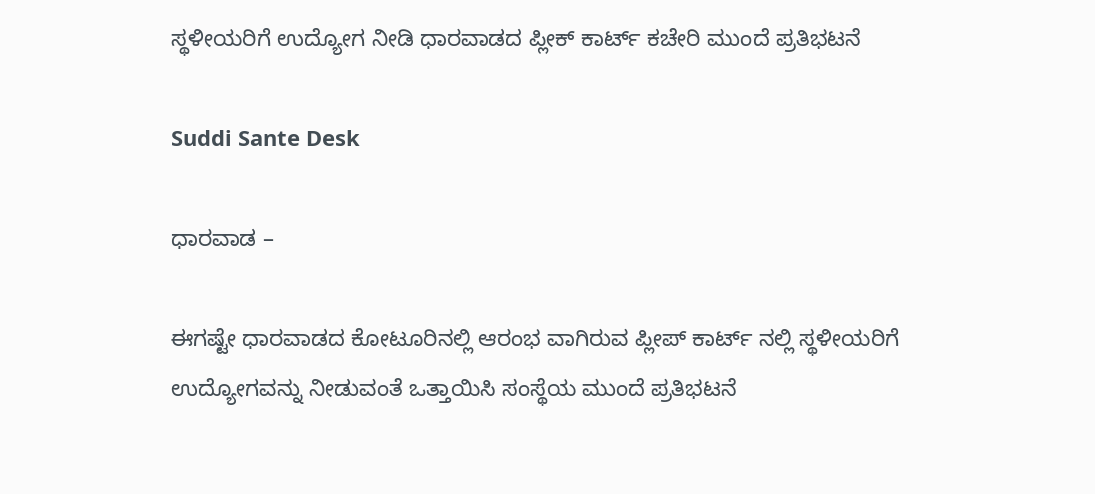ಸ್ಥಳೀಯರಿಗೆ ಉದ್ಯೋಗ ನೀಡಿ ಧಾರವಾಡದ ಪ್ಲೀಕ್ ಕಾರ್ಟ್ ಕಚೇರಿ ಮುಂದೆ ಪ್ರತಿಭಟನೆ

Suddi Sante Desk

ಧಾರವಾಡ –

ಈಗಷ್ಟೇ ಧಾರವಾಡದ ಕೋಟೂರಿನಲ್ಲಿ ಆರಂಭ ವಾಗಿರುವ ಪ್ಲೀಪ್ ಕಾರ್ಟ್ ನಲ್ಲಿ ಸ್ಥಳೀಯರಿಗೆ ಉದ್ಯೋಗವನ್ನು ನೀಡುವಂತೆ ಒತ್ತಾಯಿಸಿ ಸಂಸ್ಥೆಯ ಮುಂದೆ ಪ್ರತಿಭಟನೆ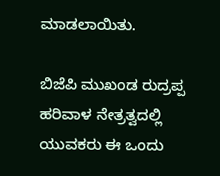ಮಾಡಲಾಯಿತು.

ಬಿಜೆಪಿ ಮುಖಂಡ ರುದ್ರಪ್ಪ ಹರಿವಾಳ ನೇತ್ರತ್ವದಲ್ಲಿ ಯುವಕರು ಈ ಒಂದು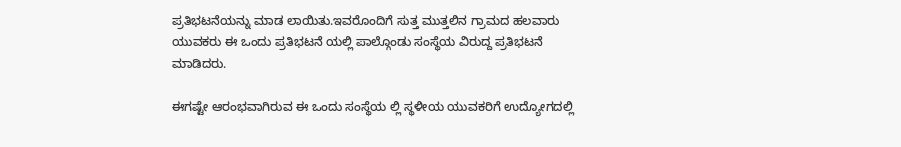ಪ್ರತಿಭಟನೆಯನ್ನು ಮಾಡ ಲಾಯಿತು.ಇವರೊಂದಿಗೆ ಸುತ್ತ ಮುತ್ತಲಿನ ಗ್ರಾಮದ ಹಲವಾರು ಯುವಕರು ಈ ಒಂದು ಪ್ರತಿಭಟನೆ ಯಲ್ಲಿ ಪಾಲ್ಗೊಂಡು ಸಂಸ್ಥೆಯ ವಿರುದ್ದ ಪ್ರತಿಭಟನೆ ಮಾಡಿದರು.

ಈಗಷ್ಟೇ ಆರಂಭವಾಗಿರುವ ಈ ಒಂದು ಸಂಸ್ಥೆಯ ಲ್ಲಿ ಸ್ಥಳೀಯ ಯುವಕರಿಗೆ ಉದ್ಯೋಗದಲ್ಲಿ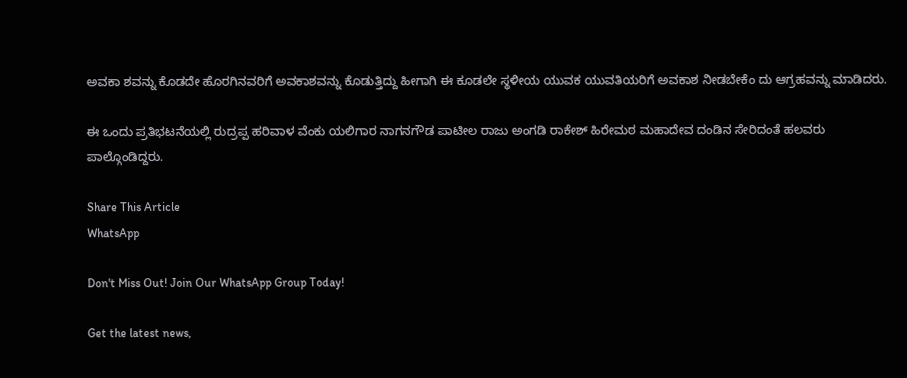ಅವಕಾ ಶವನ್ನು ಕೊಡದೇ ಹೊರಗಿನವರಿಗೆ ಅವಕಾಶವನ್ನು ಕೊಡುತ್ತಿದ್ದು ಹೀಗಾಗಿ ಈ ಕೂಡಲೇ ಸ್ಥಳೀಯ ಯುವಕ ಯುವತಿಯರಿಗೆ ಅವಕಾಶ ನೀಡಬೇಕೆಂ ದು ಆಗ್ರಹವನ್ನು ಮಾಡಿದರು.

ಈ ಒಂದು ಪ್ರತಿಭಟನೆಯಲ್ಲಿ ರುದ್ರಪ್ಪ ಹರಿವಾಳ ವೆಂಕು ಯಲಿಗಾರ ನಾಗನಗೌಡ ಪಾಟೀಲ ರಾಜು ಅಂಗಡಿ ರಾಕೇಶ್ ಹಿರೇಮಠ ಮಹಾದೇವ ದಂಡಿನ ಸೇರಿದಂತೆ ಹಲವರು ಪಾಲ್ಗೊಂಡಿದ್ದರು.

Share This Article
WhatsApp

Don't Miss Out! Join Our WhatsApp Group Today!

Get the latest news,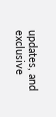updates, and exclusive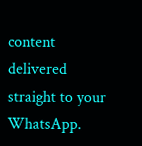content delivered straight to your WhatsApp.